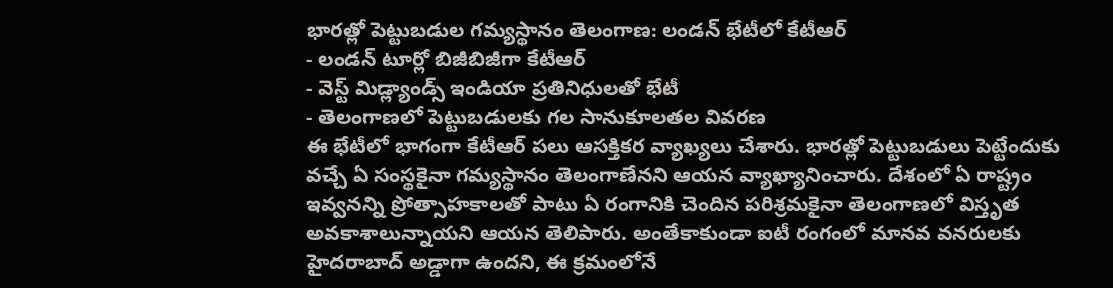భారత్లో పెట్టుబడుల గమ్యస్థానం తెలంగాణ: లండన్ భేటీలో కేటీఆర్
- లండన్ టూర్లో బిజీబిజీగా కేటీఆర్
- వెస్ట్ మిడ్ల్యాండ్స్ ఇండియా ప్రతినిధులతో భేటీ
- తెలంగాణలో పెట్టుబడులకు గల సానుకూలతల వివరణ
ఈ భేటీలో భాగంగా కేటీఆర్ పలు ఆసక్తికర వ్యాఖ్యలు చేశారు. భారత్లో పెట్టుబడులు పెట్టేందుకు వచ్చే ఏ సంస్థకైనా గమ్యస్థానం తెలంగాణేనని ఆయన వ్యాఖ్యానించారు. దేశంలో ఏ రాష్ట్రం ఇవ్వనన్ని ప్రోత్సాహకాలతో పాటు ఏ రంగానికి చెందిన పరిశ్రమకైనా తెలంగాణలో విస్తృత అవకాశాలున్నాయని ఆయన తెలిపారు. అంతేకాకుండా ఐటీ రంగంలో మానవ వనరులకు హైదరాబాద్ అడ్డాగా ఉందని, ఈ క్రమంలోనే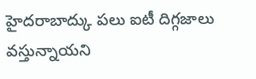హైదరాబాద్కు పలు ఐటీ దిగ్గజాలు వస్తున్నాయని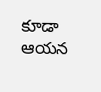కూడా ఆయన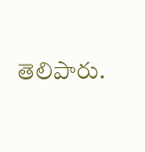తెలిపారు.